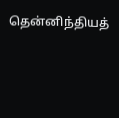தென்னிந்தியத்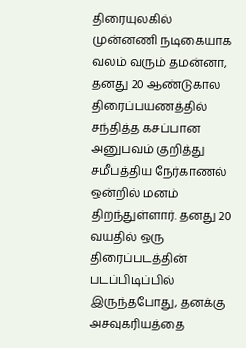திரையுலகில் முன்னணி நடிகையாக வலம் வரும் தமன்னா, தனது 20 ஆண்டுகால திரைப்பயணத்தில் சந்தித்த கசப்பான அனுபவம் குறித்து சமீபத்திய நேர்காணல் ஒன்றில் மனம் திறந்துள்ளார். தனது 20 வயதில் ஒரு திரைப்படத்தின் படப்பிடிப்பில் இருந்தபோது, தனக்கு அசவுகரியத்தை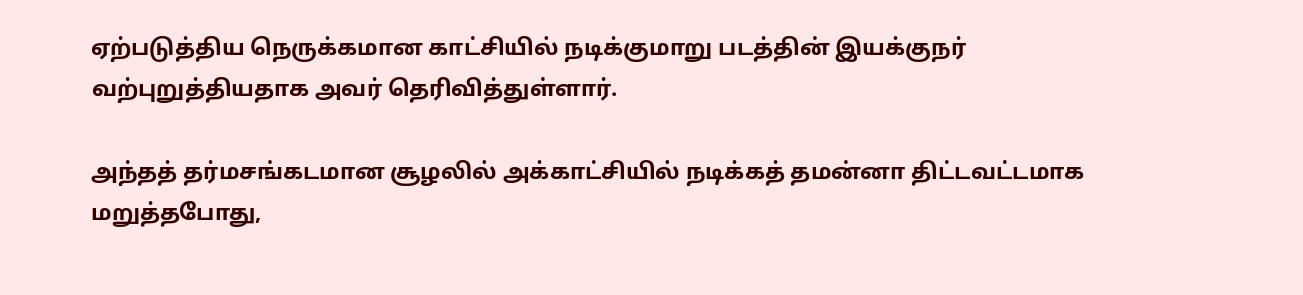ஏற்படுத்திய நெருக்கமான காட்சியில் நடிக்குமாறு படத்தின் இயக்குநர் வற்புறுத்தியதாக அவர் தெரிவித்துள்ளார்.

அந்தத் தர்மசங்கடமான சூழலில் அக்காட்சியில் நடிக்கத் தமன்னா திட்டவட்டமாக மறுத்தபோது,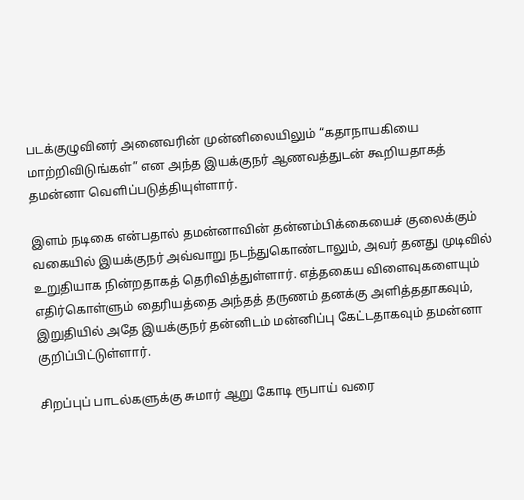படக்குழுவினர் அனைவரின் முன்னிலையிலும் “கதாநாயகியை மாற்றிவிடுங்கள்” என அந்த இயக்குநர் ஆணவத்துடன் கூறியதாகத் தமன்னா வெளிப்படுத்தியுள்ளார்.

இளம் நடிகை என்பதால் தமன்னாவின் தன்னம்பிக்கையைச் குலைக்கும் வகையில் இயக்குநர் அவ்வாறு நடந்துகொண்டாலும், அவர் தனது முடிவில் உறுதியாக நின்றதாகத் தெரிவித்துள்ளார். எத்தகைய விளைவுகளையும் எதிர்கொள்ளும் தைரியத்தை அந்தத் தருணம் தனக்கு அளித்ததாகவும், இறுதியில் அதே இயக்குநர் தன்னிடம் மன்னிப்பு கேட்டதாகவும் தமன்னா குறிப்பிட்டுள்ளார்.

சிறப்புப் பாடல்களுக்கு சுமார் ஆறு கோடி ரூபாய் வரை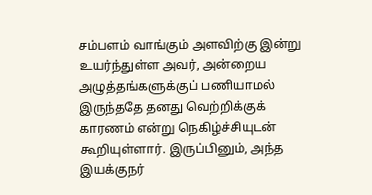சம்பளம் வாங்கும் அளவிற்கு இன்று உயர்ந்துள்ள அவர், அன்றைய அழுத்தங்களுக்குப் பணியாமல் இருந்ததே தனது வெற்றிக்குக் காரணம் என்று நெகிழ்ச்சியுடன் கூறியுள்ளார். இருப்பினும், அந்த இயக்குநர்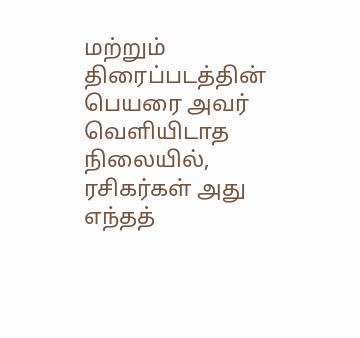மற்றும் திரைப்படத்தின் பெயரை அவர் வெளியிடாத நிலையில், ரசிகர்கள் அது எந்தத்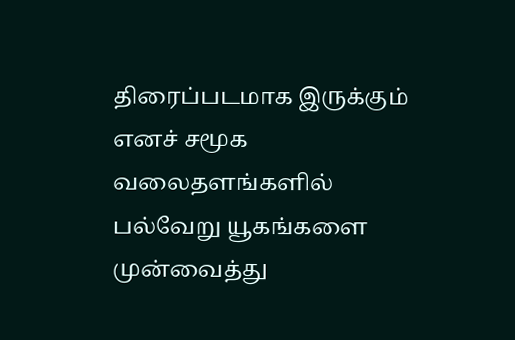திரைப்படமாக இருக்கும் எனச் சமூக வலைதளங்களில் பல்வேறு யூகங்களை முன்வைத்து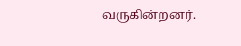வருகின்றனர்.